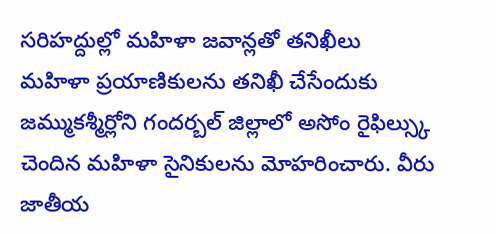సరిహద్దుల్లో మహిళా జవాన్లతో తనిఖీలు
మహిళా ప్రయాణికులను తనిఖీ చేసేందుకు జమ్ముకశ్మీర్లోని గందర్బల్ జిల్లాలో అసోం రైఫిల్స్కు చెందిన మహిళా సైనికులను మోహరించారు. వీరు జాతీయ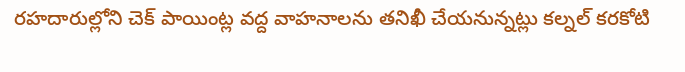రహదారుల్లోని చెక్ పాయింట్ల వద్ద వాహనాలను తనిఖీ చేయనున్నట్లు కల్నల్ కరకోటి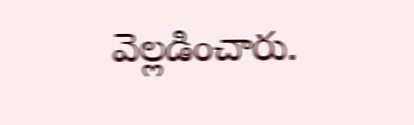వెల్లడించారు.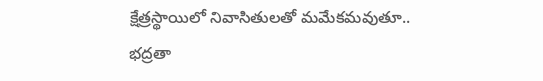క్షేత్రస్థాయిలో నివాసితులతో మమేకమవుతూ.. భద్రతా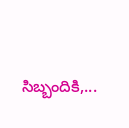సిబ్బందికి,...